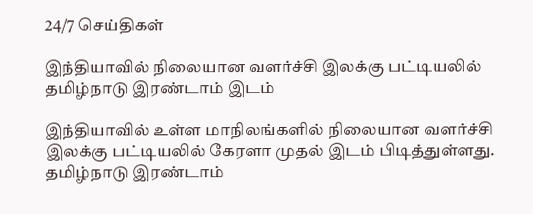24/7 செய்திகள்

இந்தியாவில் நிலையான வளர்ச்சி இலக்கு பட்டியலில் தமிழ்நாடு இரண்டாம் இடம்

இந்தியாவில் உள்ள மாநிலங்களில் நிலையான வளர்ச்சி இலக்கு பட்டியலில் கேரளா முதல் இடம் பிடித்துள்ளது. தமிழ்நாடு இரண்டாம்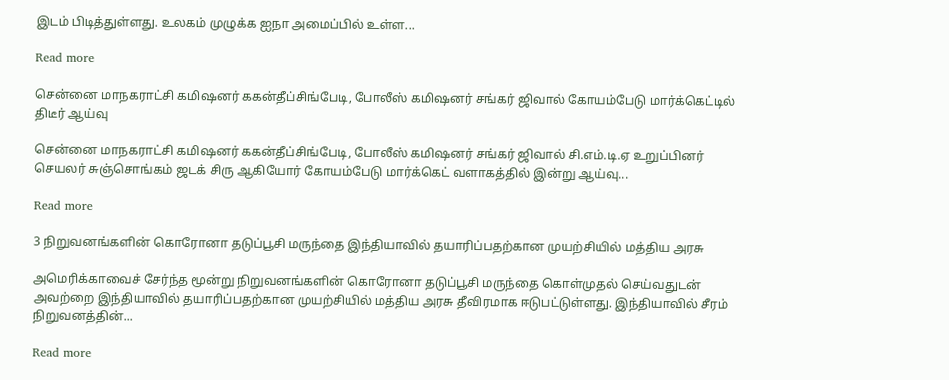இடம் பிடித்துள்ளது. உலகம் முழுக்க ஐநா அமைப்பில் உள்ள...

Read more

சென்னை மாநகராட்சி கமி‌ஷனர் ககன்தீப்சிங்பேடி, போலீஸ் கமி‌ஷனர் சங்கர் ஜிவால் கோயம்பேடு மார்க்கெட்டில் திடீர் ஆய்வு

சென்னை மாநகராட்சி கமி‌ஷனர் ககன்தீப்சிங்பேடி, போலீஸ் கமி‌ஷனர் சங்கர் ஜிவால் சி.எம்.டி.ஏ உறுப்பினர் செயலர் சுஞ்சொங்கம் ஜடக் சிரு ஆகியோர் கோயம்பேடு மார்க்கெட் வளாகத்தில் இன்று ஆய்வு...

Read more

3 நிறுவனங்களின் கொரோனா தடுப்பூசி மருந்தை இந்தியாவில் தயாரிப்பதற்கான முயற்சியில் மத்திய அரசு

அமெரிக்காவைச் சேர்ந்த மூன்று நிறுவனங்களின் கொரோனா தடுப்பூசி மருந்தை கொள்முதல் செய்வதுடன் அவற்றை இந்தியாவில் தயாரிப்பதற்கான முயற்சியில் மத்திய அரசு தீவிரமாக ஈடுபட்டுள்ளது. இந்தியாவில் சீரம் நிறுவனத்தின்...

Read more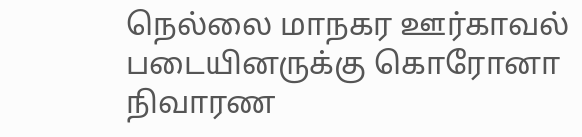நெல்லை மாநகர ஊர்காவல் படையினருக்கு கொரோனா நிவாரண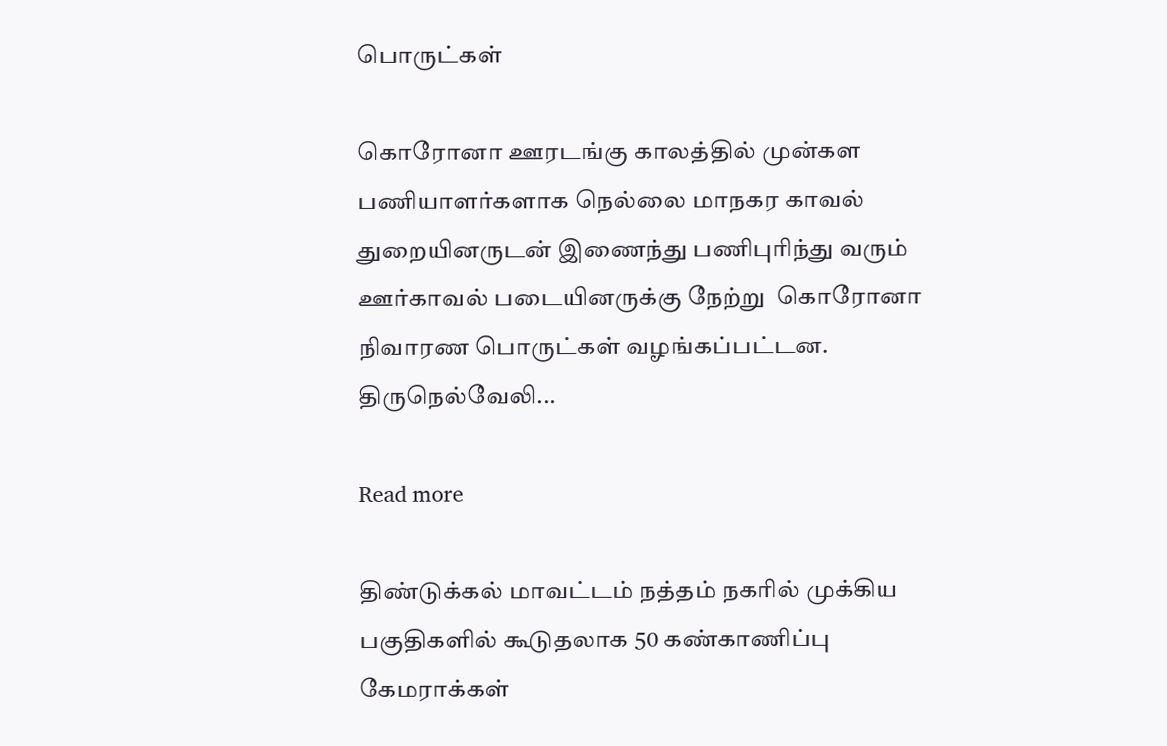பொருட்கள்

கொரோனா ஊரடங்கு காலத்தில் முன்கள பணியாளர்களாக நெல்லை மாநகர காவல் துறையினருடன் இணைந்து பணிபுரிந்து வரும் ஊர்காவல் படையினருக்கு நேற்று  கொரோனா நிவாரண பொருட்கள் வழங்கப்பட்டன. திருநெல்வேலி...

Read more

திண்டுக்கல் மாவட்டம் நத்தம் நகரில் முக்கிய பகுதிகளில் கூடுதலாக 50 கண்காணிப்பு கேமராக்கள்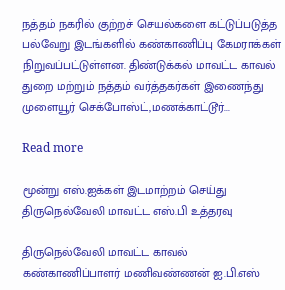நத்தம் நகரில் குற்றச் செயல்களை கட்டுப்படுத்த பல்வேறு இடங்களில் கண்காணிப்பு கேமராக்கள் நிறுவப்பட்டுள்ளன. திண்டுக்கல் மாவட்ட காவல் துறை மற்றும் நத்தம் வர்த்தகர்கள் இணைந்து முளையூர் செக்போஸ்ட்,மணக்காட்டூர்...

Read more

மூன்று எஸ்‌‌‌.ஐக்‌‌‌கள்‌‌‌ இடமாற்றம் செய்து திருநெல்வேலி மாவட்ட எஸ்‌‌‌.பி உத்தரவு

திருநெல்வேலி மாவட்ட காவல் கண்காணிப்பாளர்‌‌‌ மணிவண்‌‌‌ணன்‌‌‌ ஐ.பி.எஸ்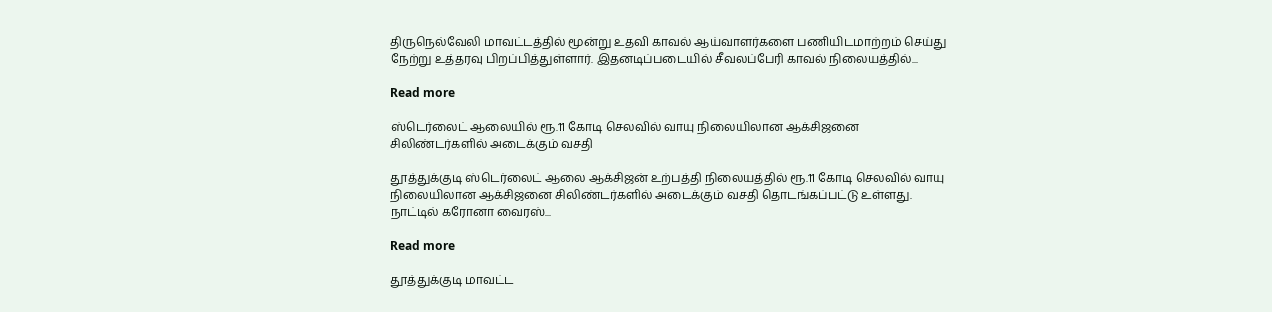திருநெல்வேலி மாவட்டத்தில் மூன்று உதவி காவல் ஆய்வாளர்களை பணியிடமாற்றம் செய்து நேற்று உத்தரவு பிறப்பித்துள்ளார். இதனடிப்படையில் சீவலப்பேரி காவல் நிலையத்தில்...

Read more

ஸ்டெர்லைட் ஆலையில் ரூ.11 கோடி செலவில் வாயு நிலையிலான ஆக்சிஜனை சிலிண்டர்களில் அடைக்கும் வசதி

தூத்துக்குடி ஸ்டெர்லைட் ஆலை ஆக்சிஜன் உற்பத்தி நிலையத்தில் ரூ.11 கோடி செலவில் வாயு நிலையிலான ஆக்சிஜனை சிலிண்டர்களில் அடைக்கும் வசதி தொடங்கப்பட்டு உள்ளது. நாட்டில் கரோனா வைரஸ்...

Read more

தூத்துக்குடி மாவட்ட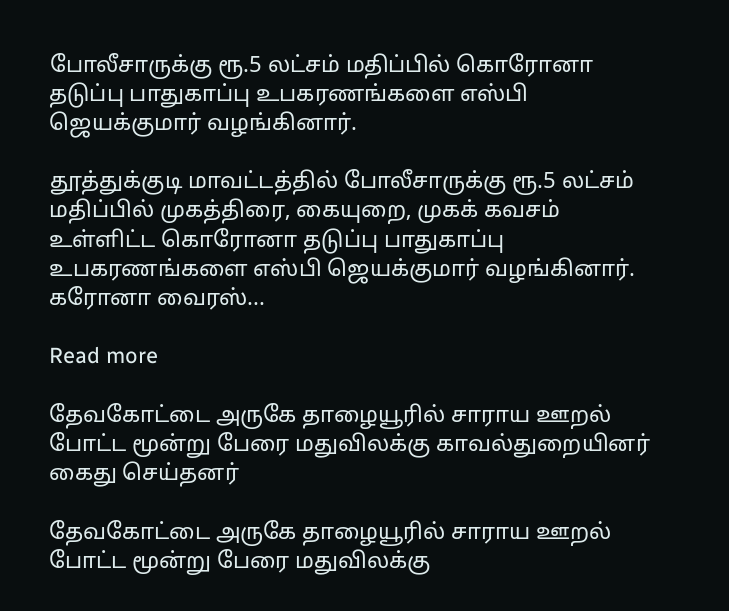போலீசாருக்கு ரூ.5 லட்சம் மதிப்பில் கொரோனா தடுப்பு பாதுகாப்பு உபகரணங்களை எஸ்பி ஜெயக்குமார் வழங்கினார்.

தூத்துக்குடி மாவட்டத்தில் போலீசாருக்கு ரூ.5 லட்சம் மதிப்பில் முகத்திரை, கையுறை, முகக் கவசம் உள்ளிட்ட கொரோனா தடுப்பு பாதுகாப்பு உபகரணங்களை எஸ்பி ஜெயக்குமார் வழங்கினார். கரோனா வைரஸ்...

Read more

தேவகோட்டை அருகே தாழையூரில் சாராய ஊறல் போட்ட மூன்று பேரை மதுவிலக்கு காவல்துறையினர் கைது செய்தனர்

தேவகோட்டை அருகே தாழையூரில் சாராய ஊறல் போட்ட மூன்று பேரை மதுவிலக்கு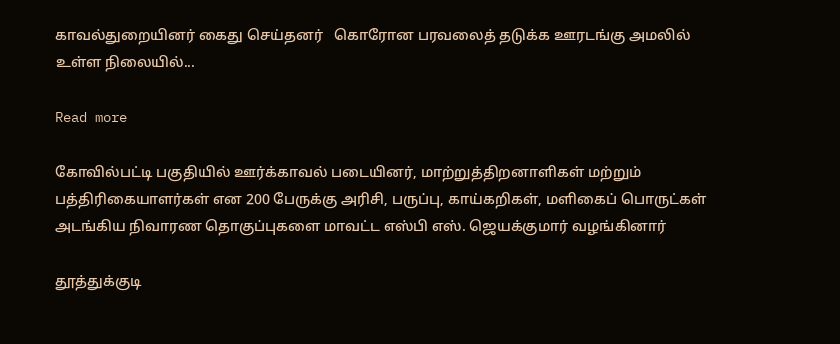காவல்துறையினர் கைது செய்தனர்   கொரோன பரவலைத் தடுக்க ஊரடங்கு அமலில் உள்ள நிலையில்...

Read more

கோவில்பட்டி பகுதியில் ஊர்க்காவல் படையினர், மாற்றுத்திறனாளிகள் மற்றும் பத்திரிகையாளர்கள் என 200 பேருக்கு அரிசி, பருப்பு, காய்கறிகள், மளிகைப் பொருட்கள் அடங்கிய நிவாரண தொகுப்புகளை மாவட்ட எஸ்பி எஸ். ஜெயக்குமார் வழங்கினார்

தூத்துக்குடி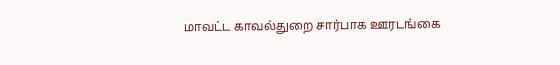மாவட்ட காவல்துறை சார்பாக ஊரடங்கை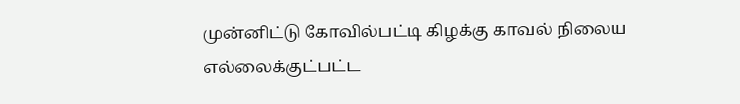முன்னிட்டு கோவில்பட்டி கிழக்கு காவல் நிலைய எல்லைக்குட்பட்ட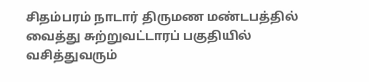சிதம்பரம் நாடார் திருமண மண்டபத்தில் வைத்து சுற்றுவட்டாரப் பகுதியில் வசித்துவரும்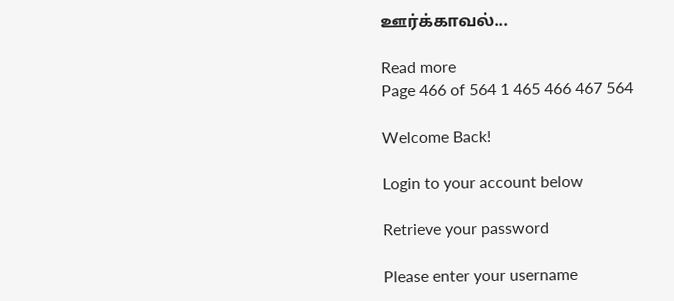ஊர்க்காவல்...

Read more
Page 466 of 564 1 465 466 467 564

Welcome Back!

Login to your account below

Retrieve your password

Please enter your username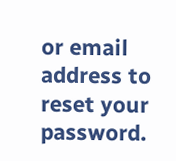or email address to reset your password.